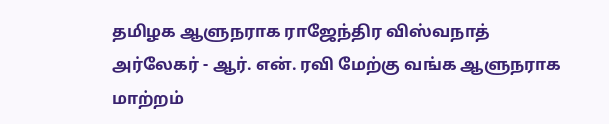தமிழக ஆளுநராக ராஜேந்திர விஸ்வநாத் அர்லேகர் - ஆர். என். ரவி மேற்கு வங்க ஆளுநராக மாற்றம்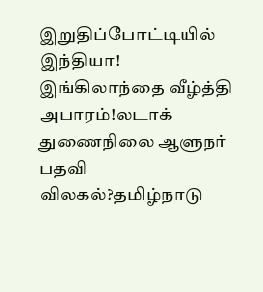இறுதிப்போட்டியில் இந்தியா! இங்கிலாந்தை வீழ்த்தி அபாரம்!லடாக் துணைநிலை ஆளுநர் பதவி விலகல்?தமிழ்நாடு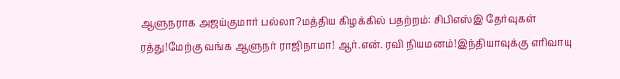ஆளுநராக அஜய்குமார் பல்லா?மத்திய கிழக்கில் பதற்றம்: சிபிஎஸ்இ தேர்வுகள் ரத்து!மேற்கு வங்க ஆளுநர் ராஜிநாமா! ஆர்.என். ரவி நியமனம்!இந்தியாவுக்கு எரிவாயு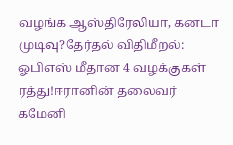வழங்க ஆஸ்திரேலியா, கனடா முடிவு?தேர்தல் விதிமீறல்: ஓபிஎஸ் மீதான 4 வழக்குகள் ரத்து!ஈரானின் தலைவர் கமேனி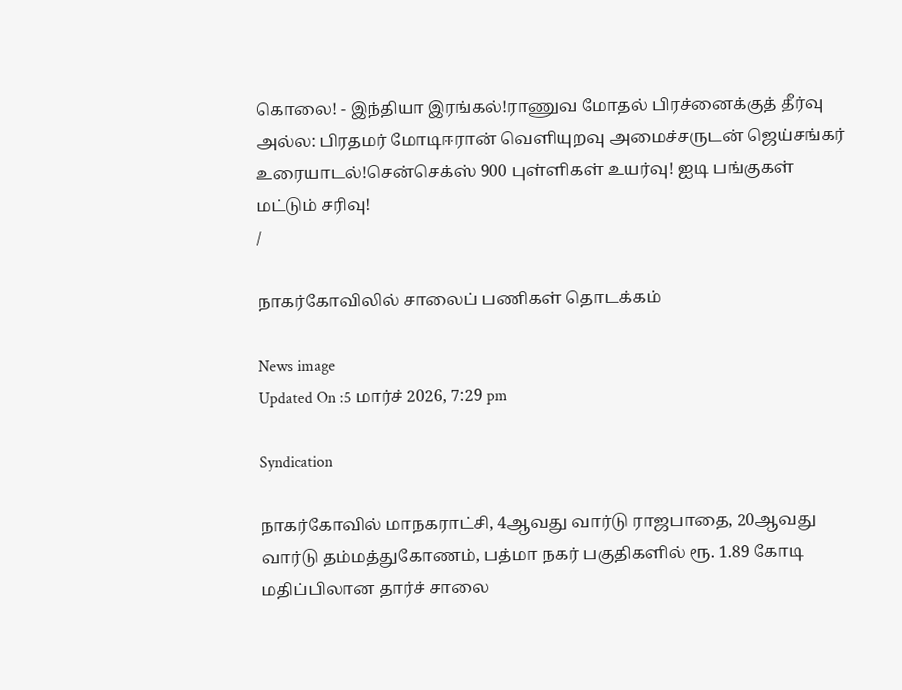கொலை! - இந்தியா இரங்கல்!ராணுவ மோதல் பிரச்னைக்குத் தீர்வு அல்ல: பிரதமர் மோடிஈரான் வெளியுறவு அமைச்சருடன் ஜெய்சங்கர் உரையாடல்!சென்செக்ஸ் 900 புள்ளிகள் உயர்வு! ஐடி பங்குகள் மட்டும் சரிவு!
/

நாகர்கோவிலில் சாலைப் பணிகள் தொடக்கம்

News image
Updated On :5 மார்ச் 2026, 7:29 pm

Syndication

நாகர்கோவில் மாநகராட்சி, 4ஆவது வார்டு ராஜபாதை, 20ஆவது வார்டு தம்மத்துகோணம், பத்மா நகர் பகுதிகளில் ரூ. 1.89 கோடி மதிப்பிலான தார்ச் சாலை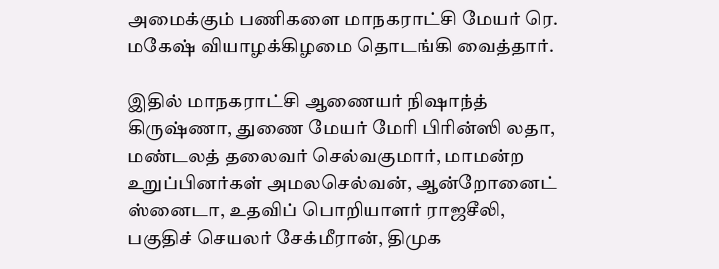அமைக்கும் பணிகளை மாநகராட்சி மேயர் ரெ. மகேஷ் வியாழக்கிழமை தொடங்கி வைத்தார்.

இதில் மாநகராட்சி ஆணையர் நிஷாந்த் கிருஷ்ணா, துணை மேயர் மேரி பிரின்ஸி லதா, மண்டலத் தலைவர் செல்வகுமார், மாமன்ற உறுப்பினர்கள் அமலசெல்வன், ஆன்றோனைட் ஸ்னைடா, உதவிப் பொறியாளர் ராஜசீலி, பகுதிச் செயலர் சேக்மீரான், திமுக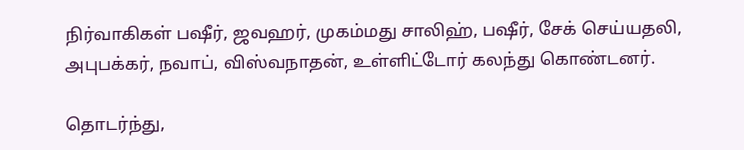நிர்வாகிகள் பஷீர், ஜவஹர், முகம்மது சாலிஹ், பஷீர், சேக் செய்யதலி, அபுபக்கர், நவாப், விஸ்வநாதன், உள்ளிட்டோர் கலந்து கொண்டனர்.

தொடர்ந்து,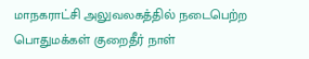மாநகராட்சி அலுவலகத்தில் நடைபெற்ற பொதுமக்கள் குறைதீர் நாள்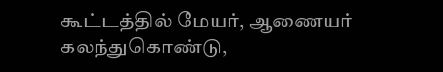கூட்டத்தில் மேயர், ஆணையர் கலந்துகொண்டு,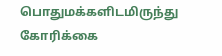பொதுமக்களிடமிருந்து கோரிக்கை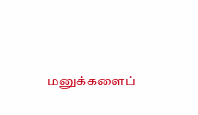மனுக்களைப்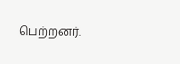பெற்றனர்.